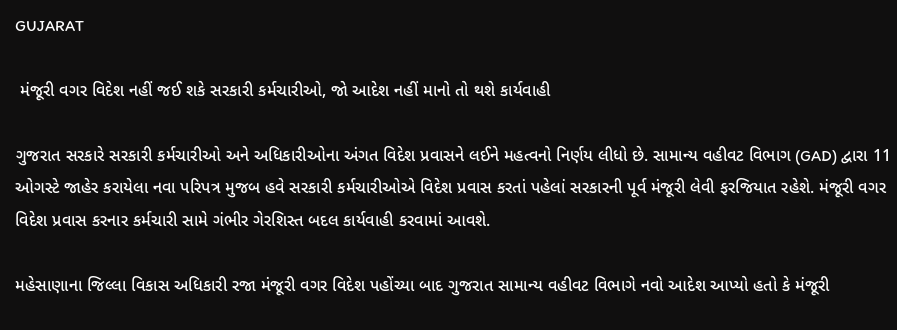GUJARAT

 મંજૂરી વગર વિદેશ નહીં જઈ શકે સરકારી કર્મચારીઓ, જો આદેશ નહીં માનો તો થશે કાર્યવાહી

ગુજરાત સરકારે સરકારી કર્મચારીઓ અને અધિકારીઓના અંગત વિદેશ પ્રવાસને લઈને મહત્વનો નિર્ણય લીધો છે. સામાન્ય વહીવટ વિભાગ (GAD) દ્વારા 11 ઓગસ્ટે જાહેર કરાયેલા નવા પરિપત્ર મુજબ હવે સરકારી કર્મચારીઓએ વિદેશ પ્રવાસ કરતાં પહેલાં સરકારની પૂર્વ મંજૂરી લેવી ફરજિયાત રહેશે. મંજૂરી વગર વિદેશ પ્રવાસ કરનાર કર્મચારી સામે ગંભીર ગેરશિસ્ત બદલ કાર્યવાહી કરવામાં આવશે.

મહેસાણાના જિલ્લા વિકાસ અધિકારી રજા મંજૂરી વગર વિદેશ પહોંચ્યા બાદ ગુજરાત સામાન્ય વહીવટ વિભાગે નવો આદેશ આપ્યો હતો કે મંજૂરી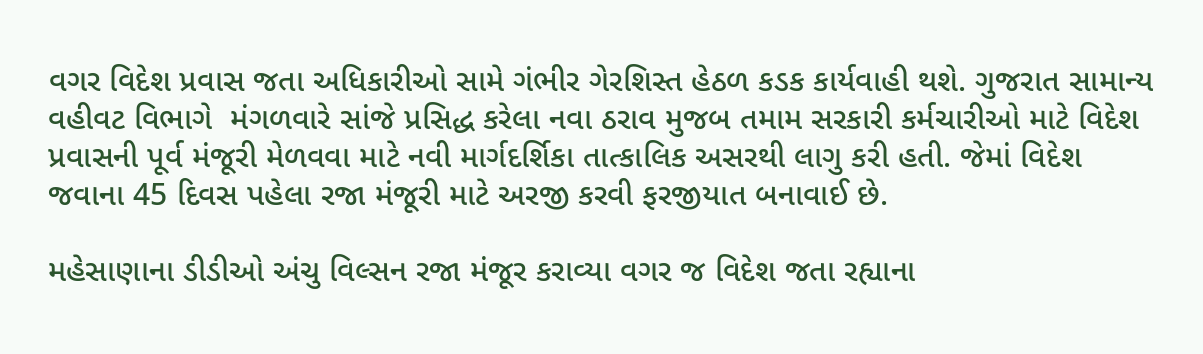વગર વિદેશ પ્રવાસ જતા અધિકારીઓ સામે ગંભીર ગેરશિસ્ત હેઠળ કડક કાર્યવાહી થશે. ગુજરાત સામાન્ય વહીવટ વિભાગે  મંગળવારે સાંજે પ્રસિદ્ધ કરેલા નવા ઠરાવ મુજબ તમામ સરકારી કર્મચારીઓ માટે વિદેશ પ્રવાસની પૂર્વ મંજૂરી મેળવવા માટે નવી માર્ગદર્શિકા તાત્કાલિક અસરથી લાગુ કરી હતી. જેમાં વિદેશ જવાના 45 દિવસ પહેલા રજા મંજૂરી માટે અરજી કરવી ફરજીયાત બનાવાઈ છે.

મહેસાણાના ડીડીઓ અંચુ વિલ્સન રજા મંજૂર કરાવ્યા વગર જ વિદેશ જતા રહ્યાના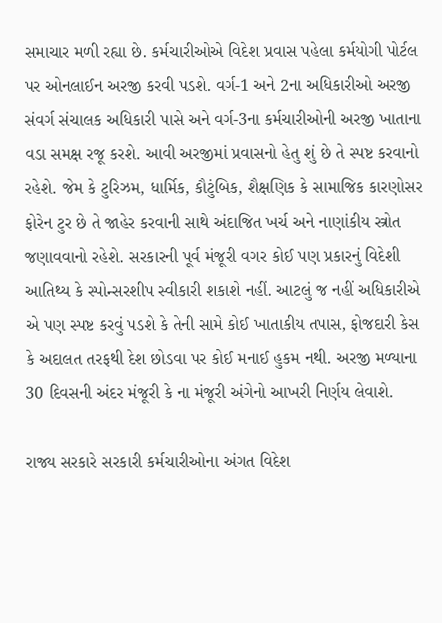સમાચાર મળી રહ્યા છે. કર્મચારીઓએ વિદેશ પ્રવાસ પહેલા કર્મયોગી પોર્ટલ પર ઓનલાઈન અરજી કરવી પડશે. વર્ગ-1 અને 2ના અધિકારીઓ અરજી સંવર્ગ સંચાલક અધિકારી પાસે અને વર્ગ-3ના કર્મચારીઓની અરજી ખાતાના વડા સમક્ષ રજૂ કરશે. આવી અરજીમાં પ્રવાસનો હેતુ શું છે તે સ્પષ્ટ કરવાનો રહેશે. જેમ કે ટુરિઝમ, ધાર્મિક, કૌટુંબિક, શૈક્ષણિક કે સામાજિક કારણોસર ફોરેન ટુર છે તે જાહેર કરવાની સાથે અંદાજિત ખર્ચ અને નાણાંકીય સ્ત્રોત જણાવવાનો રહેશે. સરકારની પૂર્વ મંજૂરી વગર કોઈ પણ પ્રકારનું વિદેશી આતિથ્ય કે સ્પોન્સરશીપ સ્વીકારી શકાશે નહીં. આટલું જ નહીં અધિકારીએ એ પણ સ્પષ્ટ કરવું પડશે કે તેની સામે કોઈ ખાતાકીય તપાસ, ફોજદારી કેસ કે અદાલત તરફથી દેશ છોડવા પર કોઈ મનાઈ હુકમ નથી. અરજી મળ્યાના 30 દિવસની અંદર મંજૂરી કે ના મંજૂરી અંગેનો આખરી નિર્ણય લેવાશે.

રાજ્ય સરકારે સરકારી કર્મચારીઓના અંગત વિદેશ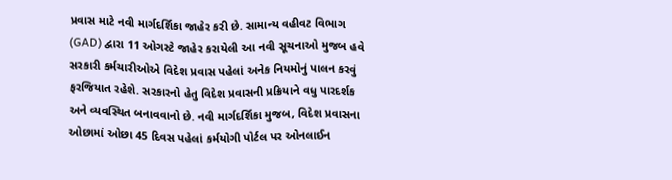પ્રવાસ માટે નવી માર્ગદર્શિકા જાહેર કરી છે. સામાન્ય વહીવટ વિભાગ (GAD) દ્વારા 11 ઓગસ્ટે જાહેર કરાયેલી આ નવી સૂચનાઓ મુજબ હવે સરકારી કર્મચારીઓએ વિદેશ પ્રવાસ પહેલાં અનેક નિયમોનું પાલન કરવું ફરજિયાત રહેશે. સરકારનો હેતુ વિદેશ પ્રવાસની પ્રક્રિયાને વધુ પારદર્શક અને વ્યવસ્થિત બનાવવાનો છે. નવી માર્ગદર્શિકા મુજબ, વિદેશ પ્રવાસના ઓછામાં ઓછા 45 દિવસ પહેલાં કર્મયોગી પોર્ટલ પર ઓનલાઈન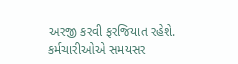અરજી કરવી ફરજિયાત રહેશે. કર્મચારીઓએ સમયસર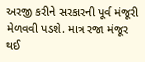અરજી કરીને સરકારની પૂર્વ મંજૂરી મેળવવી પડશે. માત્ર રજા મંજૂર થઈ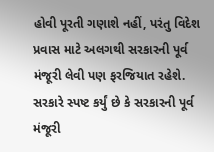હોવી પૂરતી ગણાશે નહીં, પરંતુ વિદેશ પ્રવાસ માટે અલગથી સરકારની પૂર્વ મંજૂરી લેવી પણ ફરજિયાત રહેશે. સરકારે સ્પષ્ટ કર્યું છે કે સરકારની પૂર્વ મંજૂરી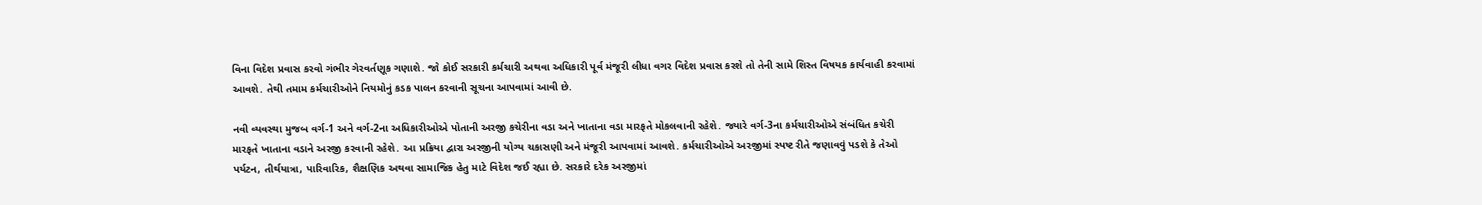વિના વિદેશ પ્રવાસ કરવો ગંભીર ગેરવર્તણૂક ગણાશે. જો કોઈ સરકારી કર્મચારી અથવા અધિકારી પૂર્વ મંજૂરી લીધા વગર વિદેશ પ્રવાસ કરશે તો તેની સામે શિસ્ત વિષયક કાર્યવાહી કરવામાં આવશે. તેથી તમામ કર્મચારીઓને નિયમોનું કડક પાલન કરવાની સૂચના આપવામાં આવી છે.

નવી વ્યવસ્થા મુજબ વર્ગ-1 અને વર્ગ-2ના અધિકારીઓએ પોતાની અરજી કચેરીના વડા અને ખાતાના વડા મારફતે મોકલવાની રહેશે. જ્યારે વર્ગ-3ના કર્મચારીઓએ સંબંધિત કચેરી મારફતે ખાતાના વડાને અરજી કરવાની રહેશે. આ પ્રક્રિયા દ્વારા અરજીની યોગ્ય ચકાસણી અને મંજૂરી આપવામાં આવશે. કર્મચારીઓએ અરજીમાં સ્પષ્ટ રીતે જણાવવું પડશે કે તેઓ પર્યટન, તીર્થયાત્રા, પારિવારિક, શૈક્ષણિક અથવા સામાજિક હેતુ માટે વિદેશ જઈ રહ્યા છે. સરકારે દરેક અરજીમાં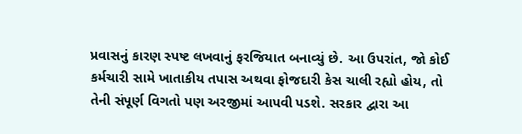પ્રવાસનું કારણ સ્પષ્ટ લખવાનું ફરજિયાત બનાવ્યું છે. આ ઉપરાંત, જો કોઈ કર્મચારી સામે ખાતાકીય તપાસ અથવા ફોજદારી કેસ ચાલી રહ્યો હોય, તો તેની સંપૂર્ણ વિગતો પણ અરજીમાં આપવી પડશે. સરકાર દ્વારા આ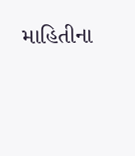માહિતીના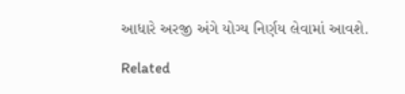આધારે અરજી અંગે યોગ્ય નિર્ણય લેવામાં આવશે.

Related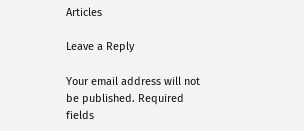Articles

Leave a Reply

Your email address will not be published. Required fields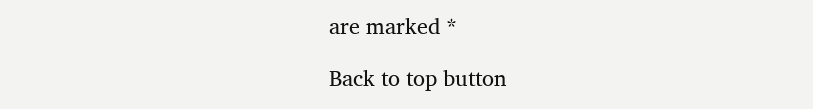are marked *

Back to top button